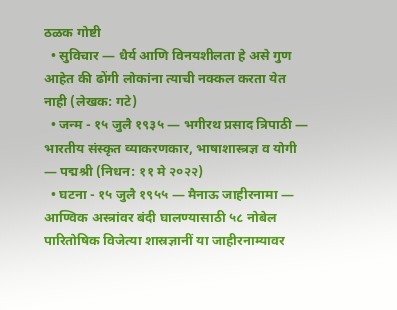ठळक गोष्टी
  • सुविचार — धैर्य आणि विनयशीलता हे असे गुण आहेत की ढोंगी लोकांना त्याची नक्कल करता येत नाही (लेखक: गटे)
  • जन्म - १५ जुलै १९३५ — भगीरथ प्रसाद त्रिपाठी — भारतीय संस्कृत व्याकरणकार, भाषाशास्त्रज्ञ व योगी — पद्मश्री (निधन: ११ मे २०२२)
  • घटना - १५ जुलै १९५५ — मैनाऊ जाहीरनामा — आण्विक अस्त्रांवर बंदी घालण्यासाठी ५८ नोबेल पारितोषिक विजेत्या शास्रज्ञानीं या जाहीरनाम्यावर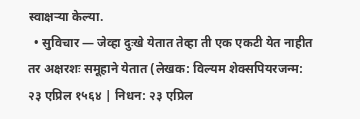स्वाक्षऱ्या केल्या.
  • सुविचार — जेव्हा दुःखे येतात तेव्हा ती एक एकटी येत नाहीत तर अक्षरशः समूहाने येतात (लेखक: विल्यम शेक्सपियरजन्म: २३ एप्रिल १५६४ | निधन: २३ एप्रिल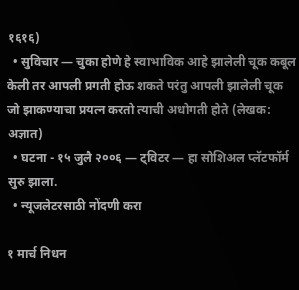१६१६)
  • सुविचार — चुका होणे हे स्वाभाविक आहे झालेली चूक कबूल केली तर आपली प्रगती होऊ शकते परंतु आपली झालेली चूक जो झाकण्याचा प्रयत्न करतो त्याची अधोगती होते (लेखक: अज्ञात)
  • घटना - १५ जुलै २००६ — ट्विटर — हा सोशिअल प्लॅटफॉर्म सुरु झाला.
  • न्यूजलेटरसाठी नोंदणी करा

१ मार्च निधन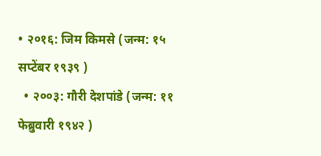• २०१६: जिम किमसे (जन्म: १५ सप्टेंबर १९३९ )
  • २००३: गौरी देशपांडे (जन्म: ११ फेब्रुवारी १९४२ )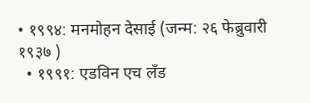• १९९४: मनमोहन देसाई (जन्म: २६ फेब्रुवारी १९३७ )
  • १९९१: एडविन एच लँड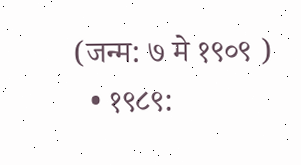(जन्म: ७ मे १९०९ )
  • १९८९: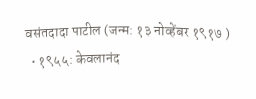वसंतदादा पाटील (जन्म: १३ नोव्हेंबर १९१७ )
  • १९५५: केवलानंद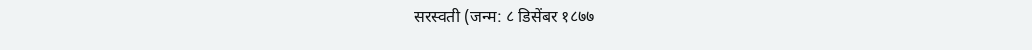सरस्वती (जन्म: ८ डिसेंबर १८७७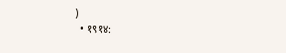)
  • १९१४: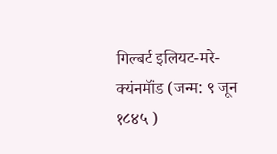गिल्बर्ट इलियट-मरे-क्यंनमॉंड (जन्म: ९ जून १८४५ )